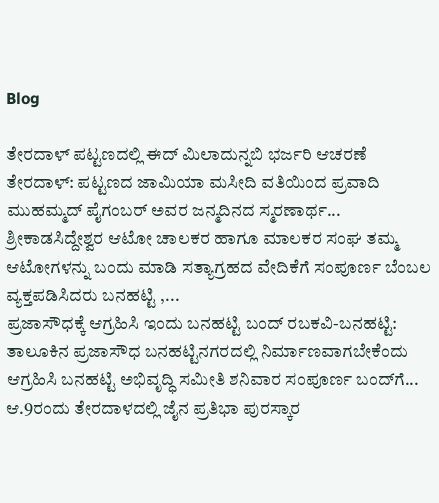Blog

ತೇರದಾಳ್ ಪಟ್ಟಣದಲ್ಲಿ ಈದ್ ಮಿಲಾದುನ್ನಬಿ ಭರ್ಜರಿ ಆಚರಣೆ ತೇರದಾಳ್: ಪಟ್ಟಣದ ಜಾಮಿಯಾ ಮಸೀದಿ ವತಿಯಿಂದ ಪ್ರವಾದಿ ಮುಹಮ್ಮದ್ ಪೈಗಂಬರ್ ಅವರ ಜನ್ಮದಿನದ ಸ್ಮರಣಾರ್ಥ...
ಶ್ರೀಕಾಡಸಿದ್ದೇಶ್ವರ ಆಟೋ ಚಾಲಕರ ಹಾಗೂ ಮಾಲಕರ ಸಂಘ ತಮ್ಮ ಆಟೋಗಳನ್ನು ಬಂದು ಮಾಡಿ ಸತ್ಯಾಗ್ರಹದ ವೇದಿಕೆಗೆ ಸಂಪೂರ್ಣ ಬೆಂಬಲ ವ್ಯಕ್ತಪಡಿಸಿದರು ಬನಹಟ್ಟಿ ,...
ಪ್ರಜಾಸೌಧಕ್ಕೆ ಆಗ್ರಹಿಸಿ ಇಂದು ಬನಹಟ್ಟಿ ಬಂದ್ ರಬಕವಿ-ಬನಹಟ್ಟಿ: ತಾಲೂಕಿನ ಪ್ರಜಾಸೌಧ ಬನಹಟ್ಟಿನಗರದಲ್ಲಿ ನಿರ್ಮಾಣವಾಗಬೇಕೆಂದು ಆಗ್ರಹಿಸಿ ಬನಹಟ್ಟಿ ಅಭಿವೃದ್ಧಿ ಸಮೀತಿ ಶನಿವಾರ ಸಂಪೂರ್ಣ ಬಂದ್‌ಗೆ...
ಆ.9ರಂದು ತೇರದಾಳದಲ್ಲಿ ಜೈನ ಪ್ರತಿಭಾ ಪುರಸ್ಕಾರ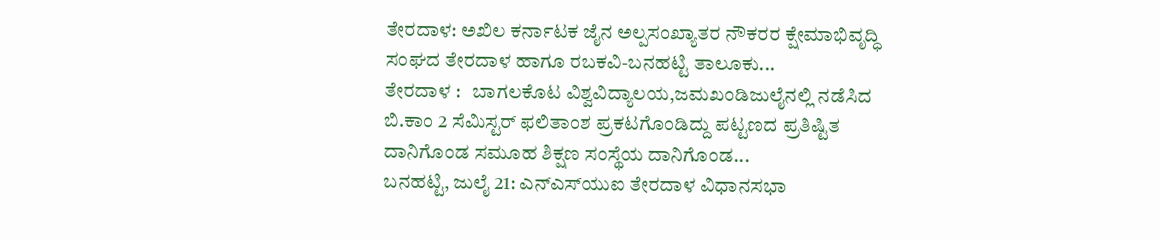ತೇರದಾಳ: ಅಖಿಲ ಕರ್ನಾಟಕ ಜೈನ ಅಲ್ಪಸಂಖ್ಯಾತರ ನೌಕರರ ಕ್ಷೇಮಾಭಿವೃದ್ಧಿ ಸಂಘದ ತೇರದಾಳ ಹಾಗೂ ರಬಕವಿ-ಬನಹಟ್ಟಿ ತಾಲೂಕು...
ತೇರದಾಳ :   ಬಾಗಲಕೊಟ ವಿಶ್ವವಿದ್ಯಾಲಯ,ಜಮಖಂಡಿಜುಲೈನಲ್ಲಿ ನಡೆಸಿದ ಬಿ.ಕಾಂ 2 ಸೆಮಿಸ್ಟರ್ ಫಲಿತಾಂಶ ಪ್ರಕಟಗೊಂಡಿದ್ದು ಪಟ್ಟಣದ ಪ್ರತಿಷ್ಟಿತ ದಾನಿಗೊಂಡ ಸಮೂಹ ಶಿಕ್ಷಣ ಸಂಸ್ಥೆಯ ದಾನಿಗೊಂಡ...
ಬನಹಟ್ಟಿ, ಜುಲೈ 21: ಎನ್‌ಎಸ್‌ಯುಐ ತೇರದಾಳ ವಿಧಾನಸಭಾ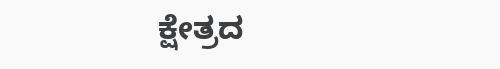ಕ್ಷೇತ್ರದ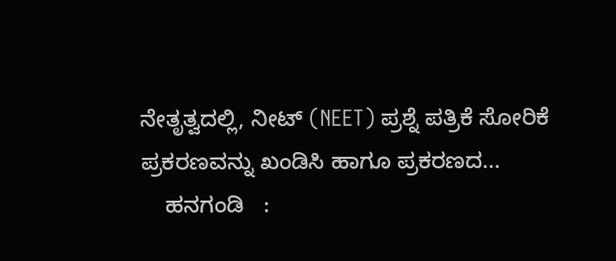ನೇತೃತ್ವದಲ್ಲಿ, ನೀಟ್ (NEET) ಪ್ರಶ್ನೆ ಪತ್ರಿಕೆ ಸೋರಿಕೆ ಪ್ರಕರಣವನ್ನು ಖಂಡಿಸಿ ಹಾಗೂ ಪ್ರಕರಣದ...
    ಹನಗಂಡಿ   :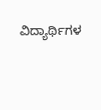ವಿದ್ಯಾರ್ಥಿಗಳ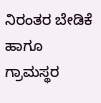ನಿರಂತರ ಬೇಡಿಕೆ ಹಾಗೂ ಗ್ರಾಮಸ್ಥರ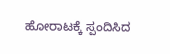ಹೋರಾಟಕ್ಕೆ ಸ್ಪಂದಿಸಿದ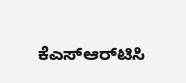ಕೆಎಸ್‌ಆರ್‌ಟಿಸಿ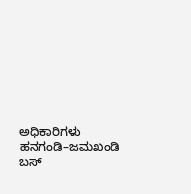ಅಧಿಕಾರಿಗಳು ಹನಗಂಡಿ–ಜಮಖಂಡಿ ಬಸ್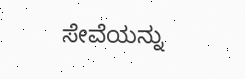ಸೇವೆಯನ್ನು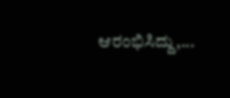ಆರಂಭಿಸಿದ್ದು,...